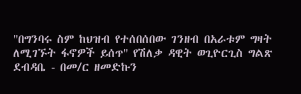"በግንባሩ ስም ከህዝብ የተሰበሰበው ገንዘብ በአራቱም ግዛት ለሚገኙት ፋኖዎች ይሰጥ" የሽለቃ ዳዊት ወጊዮርጊስ ግልጽ ደብዳቤ - በመ/ር ዘመድኩን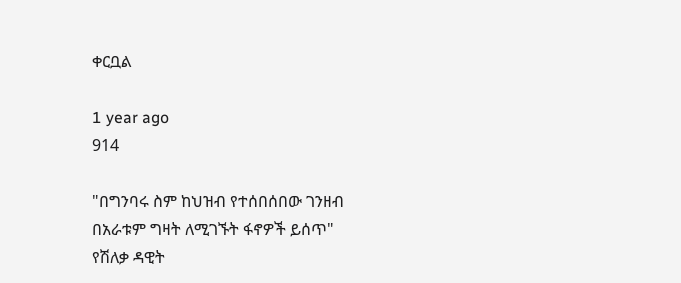ቀርቧል

1 year ago
914

"በግንባሩ ስም ከህዝብ የተሰበሰበው ገንዘብ በአራቱም ግዛት ለሚገኙት ፋኖዎች ይሰጥ" የሽለቃ ዳዊት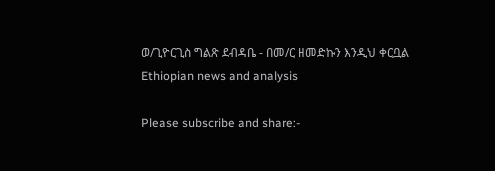ወ/ጊዮርጊስ ግልጽ ደብዳቤ - በመ/ር ዘመድኩን እንዲህ ቀርቧል
Ethiopian news and analysis

Please subscribe and share:-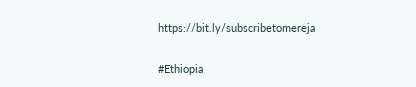https://bit.ly/subscribetomereja

#Ethiopia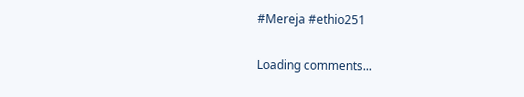#Mereja #ethio251

Loading comments...